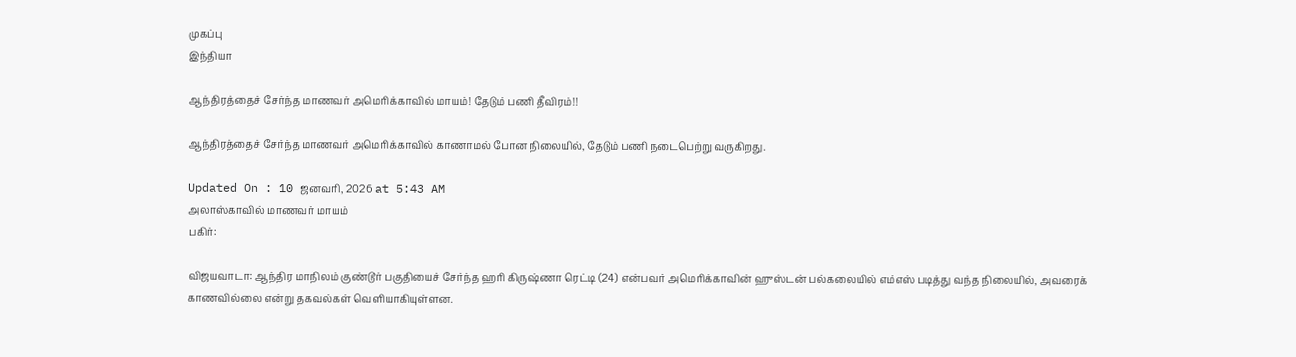முகப்பு
இந்தியா

ஆந்திரத்தைச் சேர்ந்த மாணவர் அமெரிக்காவில் மாயம்! தேடும் பணி தீவிரம்!!

ஆந்திரத்தைச் சேர்ந்த மாணவர் அமெரிக்காவில் காணாமல் போன நிலையில், தேடும் பணி நடைபெற்று வருகிறது.

Updated On : 10 ஜனவரி, 2026 at 5:43 AM
அலாஸ்காவில் மாணவர் மாயம்
பகிர்:

விஜயவாடா: ஆந்திர மாநிலம் குண்டூர் பகுதியைச் சேர்ந்த ஹரி கிருஷ்ணா ரெட்டி (24) என்பவர் அமெரிக்காவின் ஹுஸ்டன் பல்கலையில் எம்எஸ் படித்து வந்த நிலையில், அவரைக் காணவில்லை என்று தகவல்கள் வெளியாகியுள்ளன.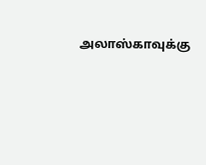அலாஸ்காவுக்கு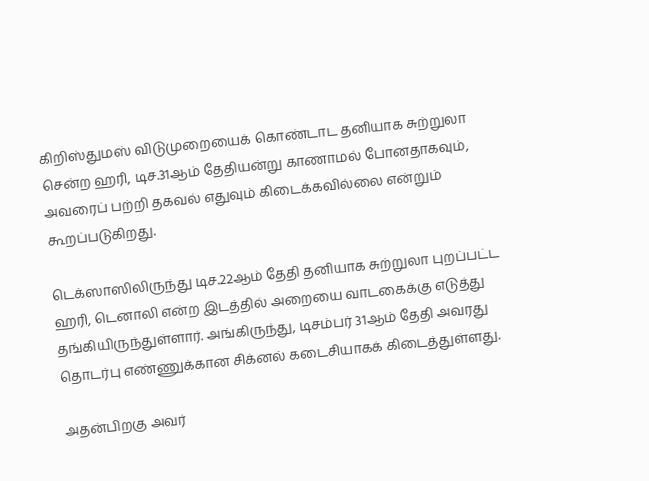கிறிஸ்துமஸ் விடுமுறையைக் கொண்டாட தனியாக சுற்றுலா சென்ற ஹரி, டிச.31ஆம் தேதியன்று காணாமல் போனதாகவும், அவரைப் பற்றி தகவல் எதுவும் கிடைக்கவில்லை என்றும் கூறப்படுகிறது.

டெக்ஸாஸிலிருந்து டிச.22ஆம் தேதி தனியாக சுற்றுலா புறப்பட்ட ஹரி, டெனாலி என்ற இடத்தில் அறையை வாடகைக்கு எடுத்து தங்கியிருந்துள்ளார். அங்கிருந்து, டிசம்பர் 31ஆம் தேதி அவரது தொடர்பு எண்ணுக்கான சிக்னல் கடைசியாகக் கிடைத்துள்ளது.

அதன்பிறகு அவர்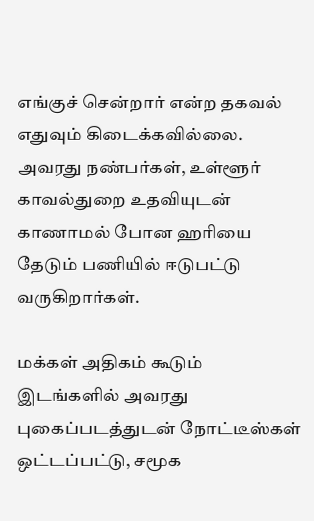எங்குச் சென்றார் என்ற தகவல் எதுவும் கிடைக்கவில்லை. அவரது நண்பர்கள், உள்ளூர் காவல்துறை உதவியுடன் காணாமல் போன ஹரியை தேடும் பணியில் ஈடுபட்டு வருகிறார்கள்.

மக்கள் அதிகம் கூடும் இடங்களில் அவரது புகைப்படத்துடன் நோட்டீஸ்கள் ஒட்டப்பட்டு, சமூக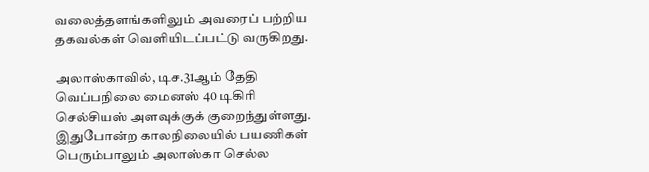வலைத்தளங்களிலும் அவரைப் பற்றிய தகவல்கள் வெளியிடப்பட்டு வருகிறது.

அலாஸ்காவில், டிச.31ஆம் தேதி வெப்பநிலை மைனஸ் 40 டிகிரி செல்சியஸ் அளவுக்குக் குறைந்துள்ளது. இதுபோன்ற காலநிலையில் பயணிகள் பெரும்பாலும் அலாஸ்கா செல்ல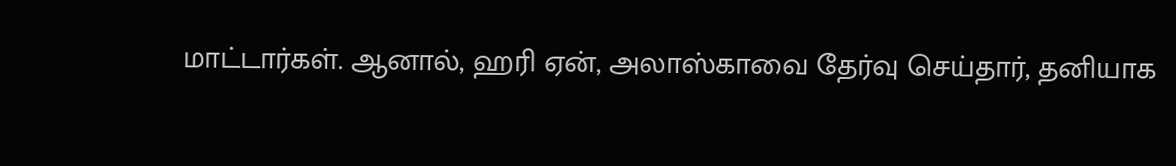மாட்டார்கள். ஆனால், ஹரி ஏன், அலாஸ்காவை தேர்வு செய்தார், தனியாக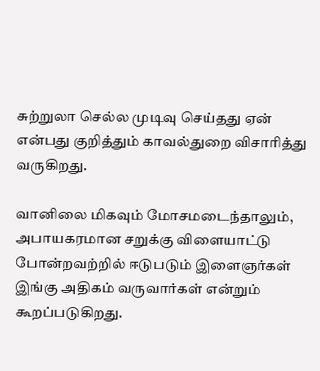சுற்றுலா செல்ல முடிவு செய்தது ஏன் என்பது குறித்தும் காவல்துறை விசாரித்து வருகிறது.

வானிலை மிகவும் மோசமடைந்தாலும், அபாயகரமான சறுக்கு விளையாட்டு போன்றவற்றில் ஈடுபடும் இளைஞர்கள் இங்கு அதிகம் வருவார்கள் என்றும் கூறப்படுகிறது.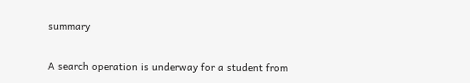summary

A search operation is underway for a student from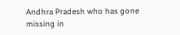Andhra Pradesh who has gone missing in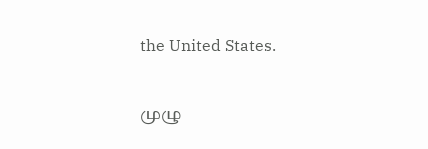the United States.

முழு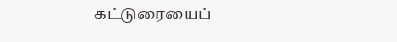கட்டுரையைப்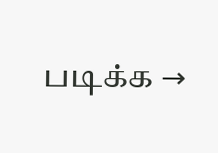படிக்க →